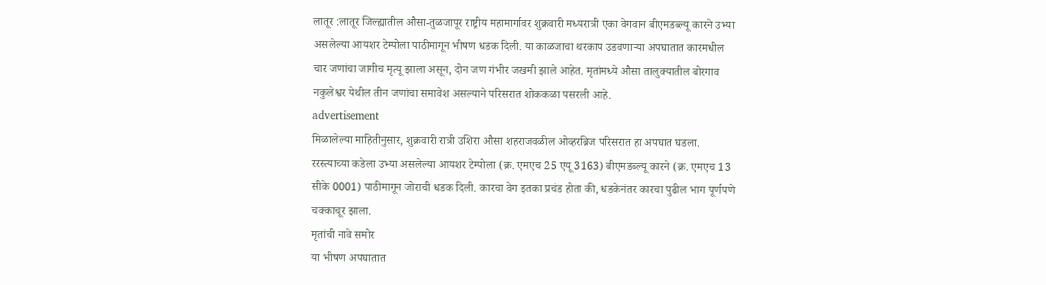लातूर :लातूर जिल्ह्यातील औसा-तुळजापूर राष्ट्रीय महामार्गावर शुक्रवारी मध्यरात्री एका वेगवान बीएमडब्ल्यू कारने उभ्या असलेल्या आयशर टेम्पोला पाठीमागून भीषण धडक दिली. या काळजाचा थरकाप उडवणाऱ्या अपघातात कारमधील चार जणांचा जागीच मृत्यू झाला असून, दोन जण गंभीर जखमी झाले आहेत. मृतांमध्ये औसा तालुक्यातील बोरगाव नकुलेश्वर येथील तीन जणांचा समावेश असल्याने परिसरात शोककळा पसरली आहे.
advertisement
मिळालेल्या माहितीनुसार, शुक्रवारी रात्री उशिरा औसा शहराजवळील ओव्हरब्रिज परिसरात हा अपघात घडला. ररस्त्याच्या कडेला उभ्या असलेल्या आयशर टेम्पोला (क्र. एमएच 25 एयू 3163) बीएमडब्ल्यू कारने (क्र. एमएच 13 सीके 0001) पाठीमागून जोराची धडक दिली. कारचा वेग इतका प्रचंड होता की, धडकेनंतर कारचा पुढील भाग पूर्णपणे चक्काचूर झाला.
मृतांची नावे समोर
या भीषण अपघातात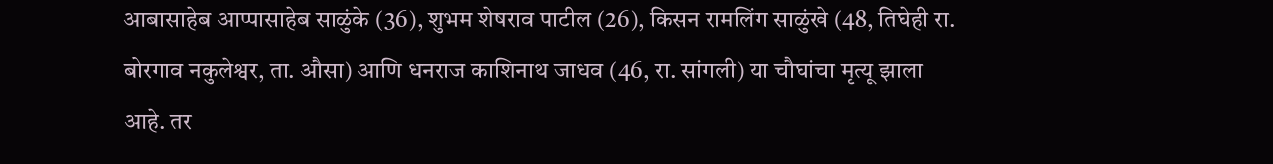आबासाहेब आप्पासाहेब साळुंके (36), शुभम शेषराव पाटील (26), किसन रामलिंग साळुंखे (48, तिघेही रा. बोरगाव नकुलेश्वर, ता. औसा) आणि धनराज काशिनाथ जाधव (46, रा. सांगली) या चौघांचा मृत्यू झाला आहे. तर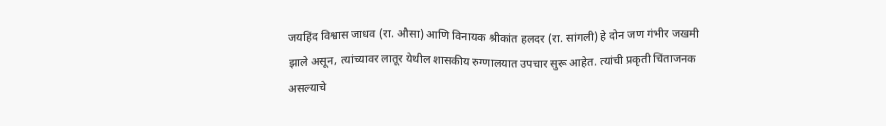जयहिंद विश्वास जाधव (रा. औसा) आणि विनायक श्रीकांत हलदर (रा. सांगली) हे दोन जण गंभीर जखमी झाले असून, त्यांच्यावर लातूर येथील शासकीय रुग्णालयात उपचार सुरू आहेत. त्यांची प्रकृती चिंताजनक असल्याचे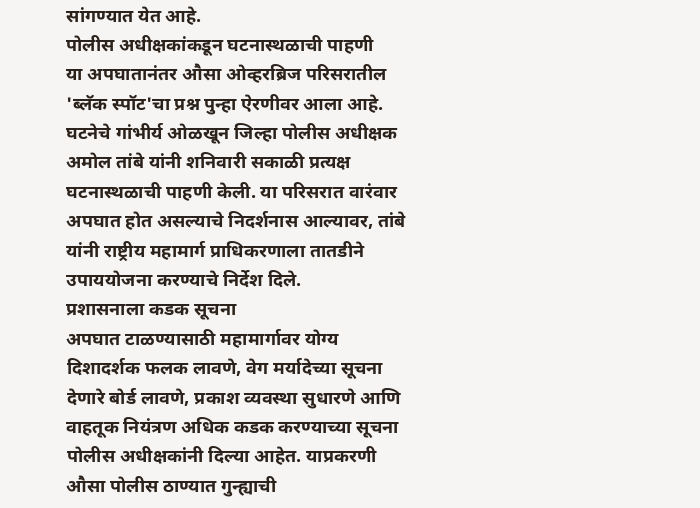सांगण्यात येत आहे.
पोलीस अधीक्षकांकडून घटनास्थळाची पाहणी
या अपघातानंतर औसा ओव्हरब्रिज परिसरातील 'ब्लॅक स्पॉट'चा प्रश्न पुन्हा ऐरणीवर आला आहे. घटनेचे गांभीर्य ओळखून जिल्हा पोलीस अधीक्षक अमोल तांबे यांनी शनिवारी सकाळी प्रत्यक्ष घटनास्थळाची पाहणी केली. या परिसरात वारंवार अपघात होत असल्याचे निदर्शनास आल्यावर, तांबे यांनी राष्ट्रीय महामार्ग प्राधिकरणाला तातडीने उपाययोजना करण्याचे निर्देश दिले.
प्रशासनाला कडक सूचना
अपघात टाळण्यासाठी महामार्गावर योग्य दिशादर्शक फलक लावणे, वेग मर्यादेच्या सूचना देणारे बोर्ड लावणे, प्रकाश व्यवस्था सुधारणे आणि वाहतूक नियंत्रण अधिक कडक करण्याच्या सूचना पोलीस अधीक्षकांनी दिल्या आहेत. याप्रकरणी औसा पोलीस ठाण्यात गुन्ह्याची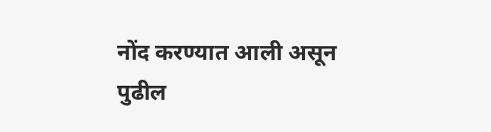नोंद करण्यात आली असून पुढील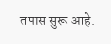तपास सुरू आहे.